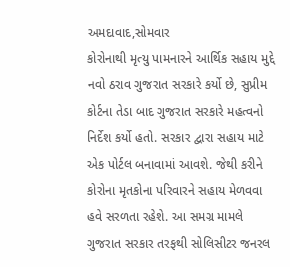અમદાવાદ,સોમવાર
કોરોનાથી મૃત્યુ પામનારને આર્થિક સહાય મુદ્દે નવો ઠરાવ ગુજરાત સરકારે કર્યો છે, સુપ્રીમ કોર્ટના તેડા બાદ ગુજરાત સરકારે મહત્વનો નિર્દેશ કર્યો હતો. સરકાર દ્વારા સહાય માટે એક પોર્ટલ બનાવામાં આવશે. જેથી કરીને કોરોના મૃતકોના પરિવારને સહાય મેળવવા હવે સરળતા રહેશે. આ સમગ્ર મામલે ગુજરાત સરકાર તરફથી સોલિસીટર જનરલ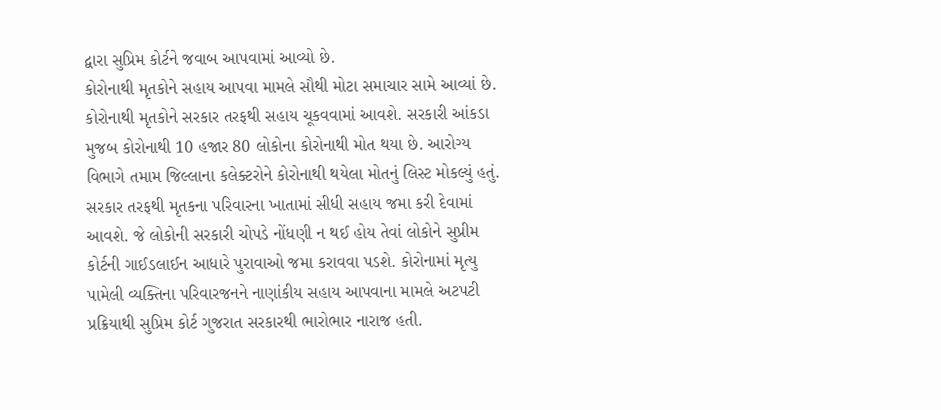દ્વારા સુપ્રિમ કોર્ટને જવાબ આપવામાં આવ્યો છે.
કોરોનાથી મૃતકોને સહાય આપવા મામલે સૌથી મોટા સમાચાર સામે આવ્યાં છે. કોરોનાથી મૃતકોને સરકાર તરફથી સહાય ચૂકવવામાં આવશે. સરકારી આંકડા મુજબ કોરોનાથી 10 હજાર 80 લોકોના કોરોનાથી મોત થયા છે. આરોગ્ય વિભાગે તમામ જિલ્લાના કલેક્ટરોને કોરોનાથી થયેલા મોતનું લિસ્ટ મોકલ્યું હતું. સરકાર તરફથી મૃતકના પરિવારના ખાતામાં સીધી સહાય જમા કરી દેવામાં આવશે. જે લોકોની સરકારી ચોપડે નોંધણી ન થઈ હોય તેવાં લોકોને સુપ્રીમ કોર્ટની ગાઈડલાઈન આધારે પુરાવાઓ જમા કરાવવા પડશે. કોરોનામાં મૃત્યુ પામેલી વ્યક્તિના પરિવારજનને નાણાંકીય સહાય આપવાના મામલે અટપટી પ્રક્રિયાથી સુપ્રિમ કોર્ટ ગુજરાત સરકારથી ભારોભાર નારાજ હતી.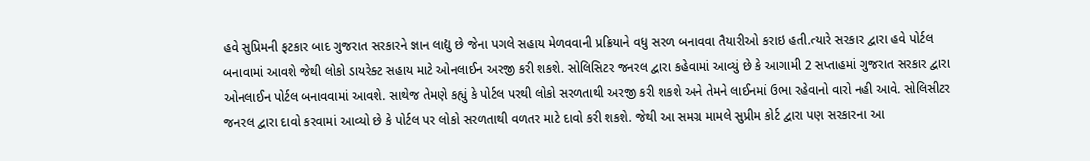હવે સુપ્રિમની ફટકાર બાદ ગુજરાત સરકારને જ્ઞાન લાદ્યુ છે જેના પગલે સહાય મેળવવાની પ્રક્રિયાને વધુ સરળ બનાવવા તૈયારીઓ કરાઇ હતી.ત્યારે સરકાર દ્વારા હવે પોર્ટલ બનાવામાં આવશે જેથી લોકો ડાયરેક્ટ સહાય માટે ઓનલાઈન અરજી કરી શકશે. સોલિસિટર જનરલ દ્વારા કહેવામાં આવ્યું છે કે આગામી 2 સપ્તાહમાં ગુજરાત સરકાર દ્વારા ઓનલાઈન પોર્ટલ બનાવવામાં આવશે. સાથેજ તેમણે કહ્યું કે પોર્ટલ પરથી લોકો સરળતાથી અરજી કરી શકશે અને તેમને લાઈનમાં ઉભા રહેવાનો વારો નહી આવે. સોલિસીટર જનરલ દ્વારા દાવો કરવામાં આવ્યો છે કે પોર્ટલ પર લોકો સરળતાથી વળતર માટે દાવો કરી શકશે. જેથી આ સમગ્ર મામલે સુપ્રીમ કોર્ટ દ્વારા પણ સરકારના આ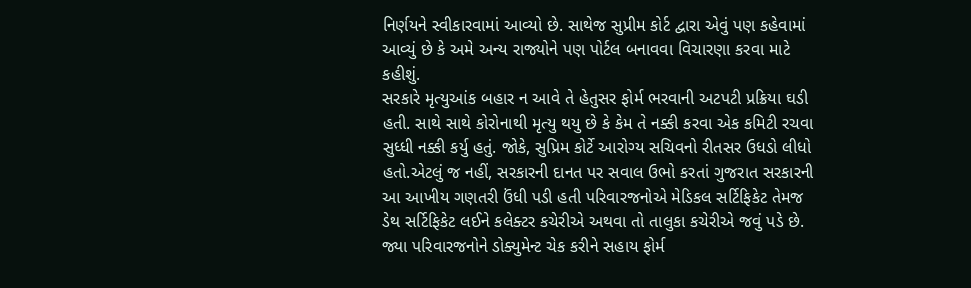નિર્ણયને સ્વીકારવામાં આવ્યો છે. સાથેજ સુપ્રીમ કોર્ટ દ્વારા એવું પણ કહેવામાં આવ્યું છે કે અમે અન્ય રાજ્યોને પણ પોર્ટલ બનાવવા વિચારણા કરવા માટે કહીશું.
સરકારે મૃત્યુઆંક બહાર ન આવે તે હેતુસર ફોર્મ ભરવાની અટપટી પ્રક્રિયા ઘડી હતી. સાથે સાથે કોરોનાથી મૃત્યુ થયુ છે કે કેમ તે નક્કી કરવા એક કમિટી રચવા સુધ્ધી નક્કી કર્યુ હતું. જોકે, સુપ્રિમ કોર્ટે આરોગ્ય સચિવનો રીતસર ઉધડો લીધો હતો.એટલું જ નહીં, સરકારની દાનત પર સવાલ ઉભો કરતાં ગુજરાત સરકારની આ આખીય ગણતરી ઉંધી પડી હતી પરિવારજનોએ મેડિકલ સર્ટિફિકેટ તેમજ ડેથ સર્ટિફિકેટ લઈને કલેક્ટર કચેરીએ અથવા તો તાલુકા કચેરીએ જવું પડે છે. જ્યા પરિવારજનોને ડોક્યુમેન્ટ ચેક કરીને સહાય ફોર્મ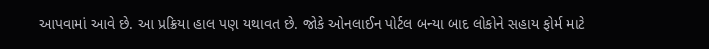આપવામાં આવે છે. આ પ્રક્રિયા હાલ પણ યથાવત છે. જોકે ઓનલાઈન પોર્ટલ બન્યા બાદ લોકોને સહાય ફોર્મ માટે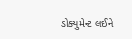ડોક્યુમેન્ટ લઈને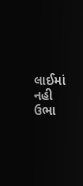લાઈમાં નહી ઉભા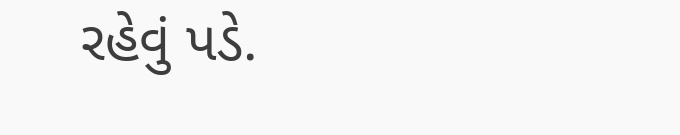રહેવું પડે.